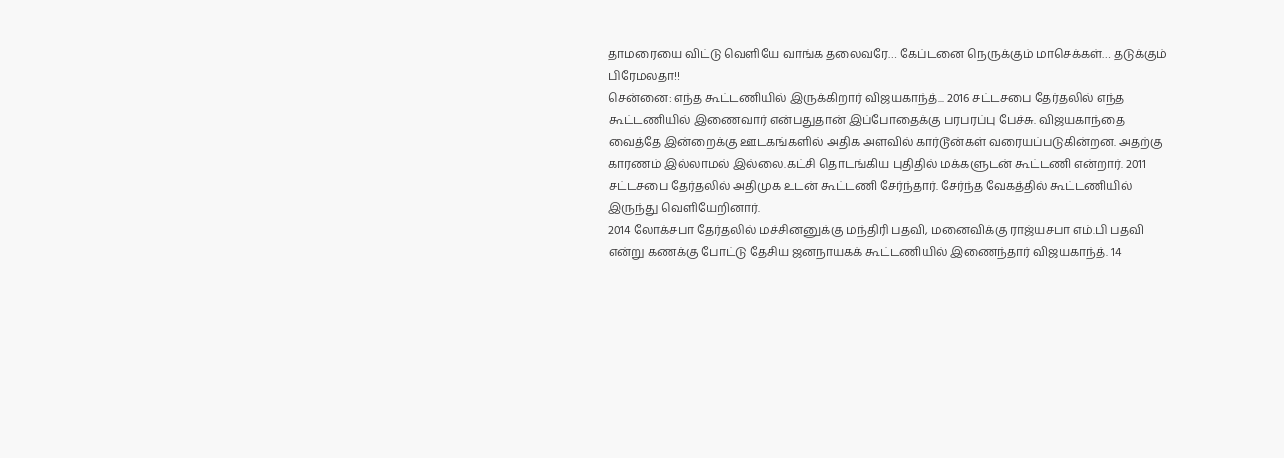தாமரையை விட்டு வெளியே வாங்க தலைவரே… கேப்டனை நெருக்கும் மாசெக்கள்… தடுக்கும் பிரேமலதா!!
சென்னை: எந்த கூட்டணியில் இருக்கிறார் விஜயகாந்த்... 2016 சட்டசபை தேர்தலில் எந்த கூட்டணியில் இணைவார் என்பதுதான் இப்போதைக்கு பரபரப்பு பேச்சு. விஜயகாந்தை வைத்தே இன்றைக்கு ஊடகங்களில் அதிக அளவில் கார்டூன்கள் வரையப்படுகின்றன. அதற்கு காரணம் இல்லாமல் இல்லை.கட்சி தொடங்கிய புதிதில் மக்களுடன் கூட்டணி என்றார். 2011 சட்டசபை தேர்தலில் அதிமுக உடன் கூட்டணி சேர்ந்தார். சேர்ந்த வேகத்தில் கூட்டணியில் இருந்து வெளியேறினார்.
2014 லோக்சபா தேர்தலில் மச்சினனுக்கு மந்திரி பதவி, மனைவிக்கு ராஜ்யசபா எம்.பி பதவி என்று கணக்கு போட்டு தேசிய ஜனநாயகக் கூட்டணியில் இணைந்தார் விஜயகாந்த். 14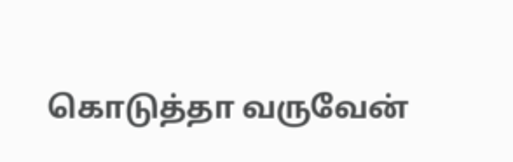கொடுத்தா வருவேன்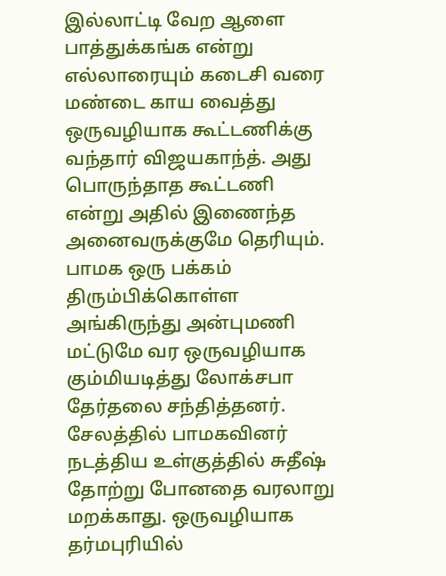இல்லாட்டி வேற ஆளை பாத்துக்கங்க என்று எல்லாரையும் கடைசி வரை மண்டை காய வைத்து ஒருவழியாக கூட்டணிக்கு வந்தார் விஜயகாந்த். அது பொருந்தாத கூட்டணி என்று அதில் இணைந்த அனைவருக்குமே தெரியும்.
பாமக ஒரு பக்கம் திரும்பிக்கொள்ள அங்கிருந்து அன்புமணி மட்டுமே வர ஒருவழியாக கும்மியடித்து லோக்சபா தேர்தலை சந்தித்தனர். சேலத்தில் பாமகவினர் நடத்திய உள்குத்தில் சுதீஷ் தோற்று போனதை வரலாறு மறக்காது. ஒருவழியாக தர்மபுரியில்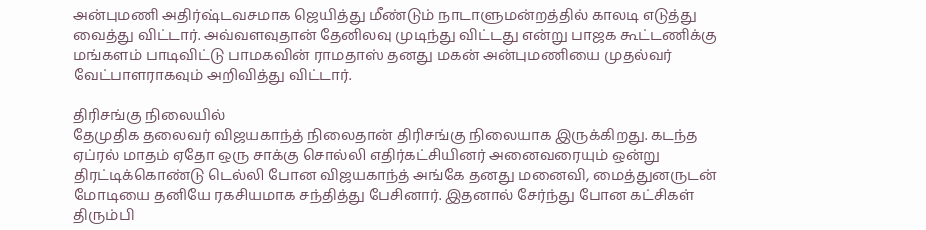அன்புமணி அதிர்ஷ்டவசமாக ஜெயித்து மீண்டும் நாடாளுமன்றத்தில் காலடி எடுத்து வைத்து விட்டார். அவ்வளவுதான் தேனிலவு முடிந்து விட்டது என்று பாஜக கூட்டணிக்கு மங்களம் பாடிவிட்டு பாமகவின் ராமதாஸ் தனது மகன் அன்புமணியை முதல்வர் வேட்பாளராகவும் அறிவித்து விட்டார்.

திரிசங்கு நிலையில்
தேமுதிக தலைவர் விஜயகாந்த் நிலைதான் திரிசங்கு நிலையாக இருக்கிறது. கடந்த ஏப்ரல் மாதம் ஏதோ ஒரு சாக்கு சொல்லி எதிர்கட்சியினர் அனைவரையும் ஒன்று திரட்டிக்கொண்டு டெல்லி போன விஜயகாந்த் அங்கே தனது மனைவி, மைத்துனருடன் மோடியை தனியே ரகசியமாக சந்தித்து பேசினார். இதனால் சேர்ந்து போன கட்சிகள் திரும்பி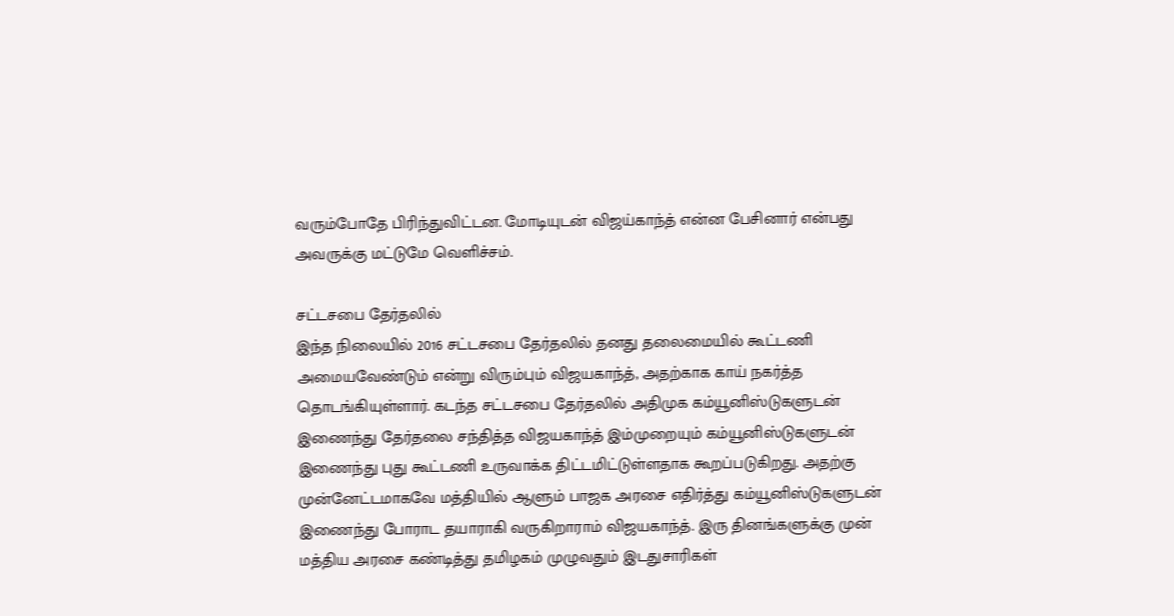வரும்போதே பிரிந்துவிட்டன. மோடியுடன் விஜய்காந்த் என்ன பேசினார் என்பது அவருக்கு மட்டுமே வெளிச்சம்.

சட்டசபை தேர்தலில்
இந்த நிலையில் 2016 சட்டசபை தேர்தலில் தனது தலைமையில் கூட்டணி அமையவேண்டும் என்று விரும்பும் விஜயகாந்த், அதற்காக காய் நகர்த்த தொடங்கியுள்ளார். கடந்த சட்டசபை தேர்தலில் அதிமுக கம்யூனிஸ்டுகளுடன் இணைந்து தேர்தலை சந்தித்த விஜயகாந்த் இம்முறையும் கம்யூனிஸ்டுகளுடன் இணைந்து புது கூட்டணி உருவாக்க திட்டமிட்டுள்ளதாக கூறப்படுகிறது. அதற்கு முன்னேட்டமாகவே மத்தியில் ஆளும் பாஜக அரசை எதிர்த்து கம்யூனிஸ்டுகளுடன் இணைந்து போராட தயாராகி வருகிறாராம் விஜயகாந்த். இரு தினங்களுக்கு முன் மத்திய அரசை கண்டித்து தமிழகம் முழுவதும் இடதுசாரிகள்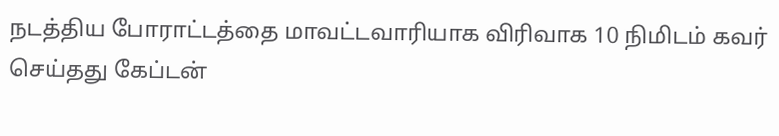நடத்திய போராட்டத்தை மாவட்டவாரியாக விரிவாக 10 நிமிடம் கவர் செய்தது கேப்டன்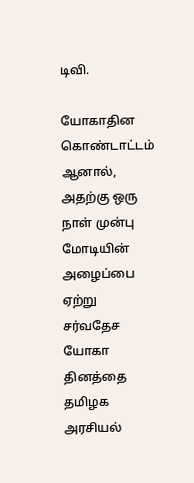டிவி.

யோகாதின கொண்டாட்டம்
ஆனால், அதற்கு ஒரு நாள் முன்பு மோடியின் அழைப்பை ஏற்று சர்வதேச யோகா தினத்தை தமிழக அரசியல்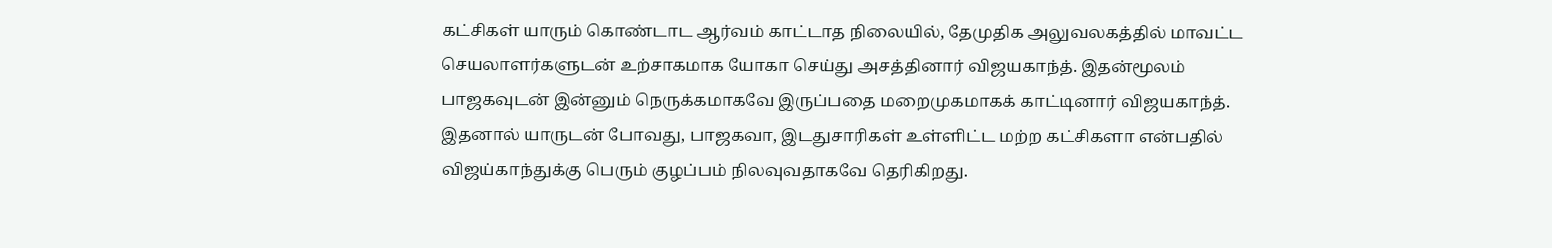கட்சிகள் யாரும் கொண்டாட ஆர்வம் காட்டாத நிலையில், தேமுதிக அலுவலகத்தில் மாவட்ட செயலாளர்களுடன் உற்சாகமாக யோகா செய்து அசத்தினார் விஜயகாந்த். இதன்மூலம் பாஜகவுடன் இன்னும் நெருக்கமாகவே இருப்பதை மறைமுகமாகக் காட்டினார் விஜயகாந்த். இதனால் யாருடன் போவது, பாஜகவா, இடதுசாரிகள் உள்ளிட்ட மற்ற கட்சிகளா என்பதில் விஜய்காந்துக்கு பெரும் குழப்பம் நிலவுவதாகவே தெரிகிறது.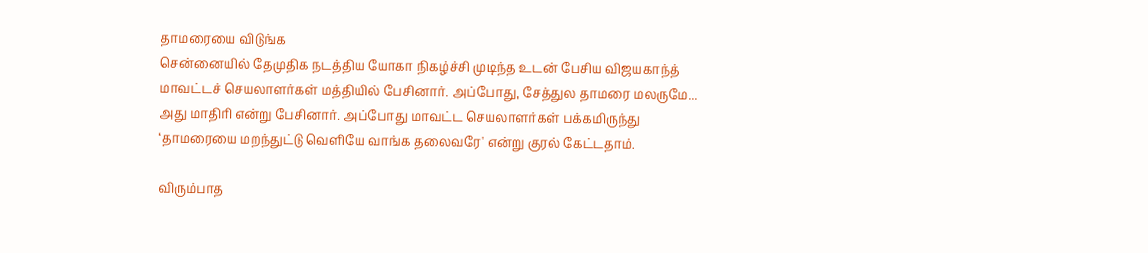தாமரையை விடுங்க
சென்னையில் தேமுதிக நடத்திய யோகா நிகழ்ச்சி முடிந்த உடன் பேசிய விஜயகாந்த் மாவட்டச் செயலாளர்கள் மத்தியில் பேசினார். அப்போது, சேத்துல தாமரை மலருமே... அது மாதிரி என்று பேசினார். அப்போது மாவட்ட செயலாளர்கள் பக்கமிருந்து ‘தாமரையை மறந்துட்டு வெளியே வாங்க தலைவரே' என்று குரல் கேட்டதாம்.

விரும்பாத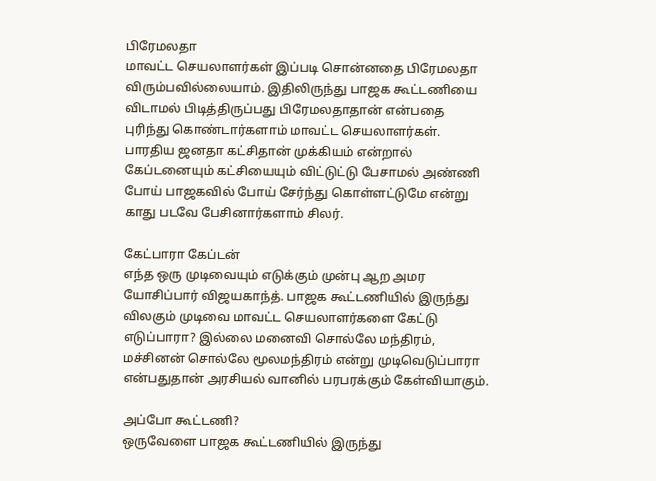பிரேமலதா
மாவட்ட செயலாளர்கள் இப்படி சொன்னதை பிரேமலதா விரும்பவில்லையாம். இதிலிருந்து பாஜக கூட்டணியை விடாமல் பிடித்திருப்பது பிரேமலதாதான் என்பதை புரிந்து கொண்டார்களாம் மாவட்ட செயலாளர்கள். பாரதிய ஜனதா கட்சிதான் முக்கியம் என்றால் கேப்டனையும் கட்சியையும் விட்டுட்டு பேசாமல் அண்ணி போய் பாஜகவில் போய் சேர்ந்து கொள்ளட்டுமே என்று காது படவே பேசினார்களாம் சிலர்.

கேட்பாரா கேப்டன்
எந்த ஒரு முடிவையும் எடுக்கும் முன்பு ஆற அமர யோசிப்பார் விஜயகாந்த். பாஜக கூட்டணியில் இருந்து விலகும் முடிவை மாவட்ட செயலாளர்களை கேட்டு எடுப்பாரா? இல்லை மனைவி சொல்லே மந்திரம், மச்சினன் சொல்லே மூலமந்திரம் என்று முடிவெடுப்பாரா என்பதுதான் அரசியல் வானில் பரபரக்கும் கேள்வியாகும்.

அப்போ கூட்டணி?
ஒருவேளை பாஜக கூட்டணியில் இருந்து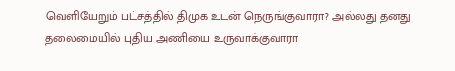வெளியேறும் பட்சத்தில் திமுக உடன் நெருங்குவாரா? அல்லது தனது தலைமையில் புதிய அணியை உருவாக்குவாரா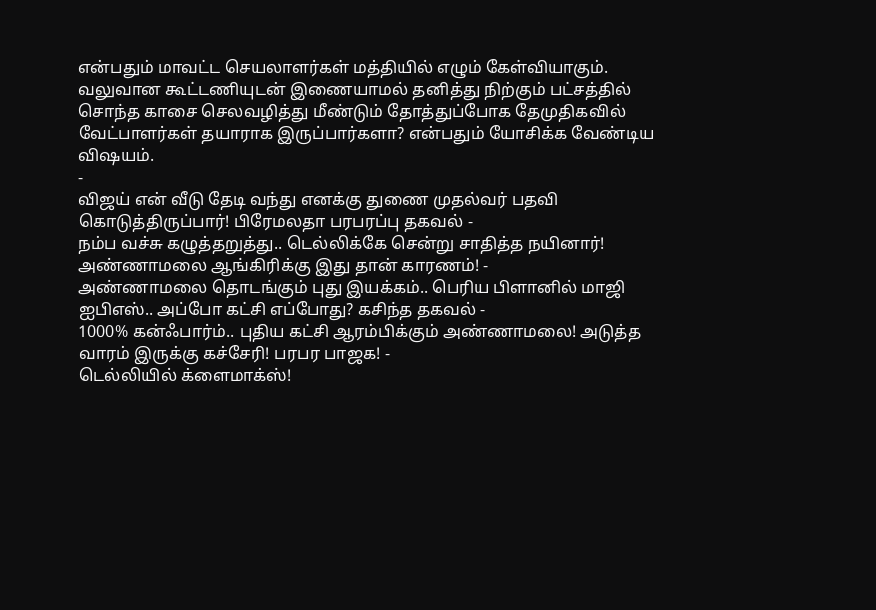என்பதும் மாவட்ட செயலாளர்கள் மத்தியில் எழும் கேள்வியாகும். வலுவான கூட்டணியுடன் இணையாமல் தனித்து நிற்கும் பட்சத்தில் சொந்த காசை செலவழித்து மீண்டும் தோத்துப்போக தேமுதிகவில் வேட்பாளர்கள் தயாராக இருப்பார்களா? என்பதும் யோசிக்க வேண்டிய விஷயம்.
-
விஜய் என் வீடு தேடி வந்து எனக்கு துணை முதல்வர் பதவி கொடுத்திருப்பார்! பிரேமலதா பரபரப்பு தகவல் -
நம்ப வச்சு கழுத்தறுத்து.. டெல்லிக்கே சென்று சாதித்த நயினார்! அண்ணாமலை ஆங்கிரிக்கு இது தான் காரணம்! -
அண்ணாமலை தொடங்கும் புது இயக்கம்.. பெரிய பிளானில் மாஜி ஐபிஎஸ்.. அப்போ கட்சி எப்போது? கசிந்த தகவல் -
1000% கன்ஃபார்ம்.. புதிய கட்சி ஆரம்பிக்கும் அண்ணாமலை! அடுத்த வாரம் இருக்கு கச்சேரி! பரபர பாஜக! -
டெல்லியில் க்ளைமாக்ஸ்!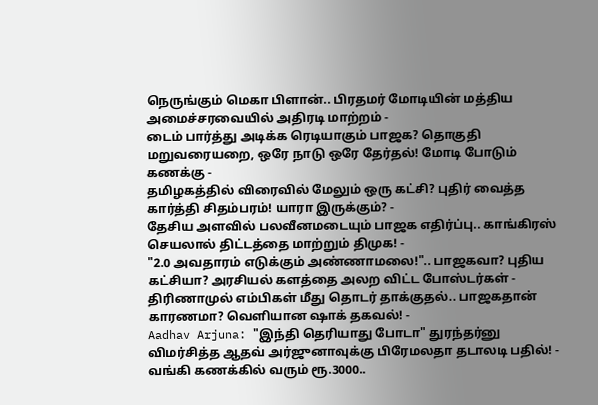நெருங்கும் மெகா பிளான்.. பிரதமர் மோடியின் மத்திய அமைச்சரவையில் அதிரடி மாற்றம் -
டைம் பார்த்து அடிக்க ரெடியாகும் பாஜக? தொகுதி மறுவரையறை, ஒரே நாடு ஒரே தேர்தல்! மோடி போடும் கணக்கு -
தமிழகத்தில் விரைவில் மேலும் ஒரு கட்சி? புதிர் வைத்த கார்த்தி சிதம்பரம்! யாரா இருக்கும்? -
தேசிய அளவில் பலவீனமடையும் பாஜக எதிர்ப்பு.. காங்கிரஸ் செயலால் திட்டத்தை மாற்றும் திமுக! -
"2.0 அவதாரம் எடுக்கும் அண்ணாமலை!".. பாஜகவா? புதிய கட்சியா? அரசியல் களத்தை அலற விட்ட போஸ்டர்கள் -
திரிணாமுல் எம்பிகள் மீது தொடர் தாக்குதல்.. பாஜகதான் காரணமா? வெளியான ஷாக் தகவல்! -
Aadhav Arjuna: "இந்தி தெரியாது போடா" துரந்தர்னு விமர்சித்த ஆதவ் அர்ஜுனாவுக்கு பிரேமலதா தடாலடி பதில்! -
வங்கி கணக்கில் வரும் ரூ.3000..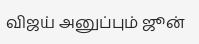விஜய் அனுப்பும் ஜூன்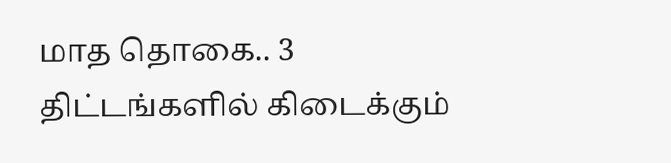மாத தொகை.. 3 திட்டங்களில் கிடைக்கும்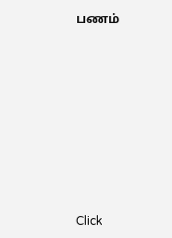பணம்












Click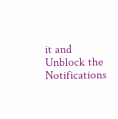it and Unblock the Notifications